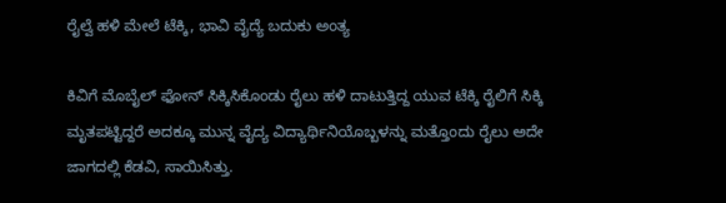ರೈಲ್ವೆ ಹಳಿ ಮೇಲೆ ಟೆಕ್ಕಿ, ಭಾವಿ ವೈದ್ಯೆ ಬದುಕು ಅಂತ್ಯ

ಕಿವಿಗೆ ಮೊಬೈಲ್ ಫೋನ್ ಸಿಕ್ಕಿಸಿಕೊಂಡು ರೈಲು ಹಳಿ ದಾಟುತ್ತಿದ್ದ ಯುವ ಟೆಕ್ಕಿ ರೈಲಿಗೆ ಸಿಕ್ಕಿ ಮೃತಪಟ್ಟಿದ್ದರೆ ಅದಕ್ಕೂ ಮುನ್ನ ವೈದ್ಯ ವಿದ್ಯಾರ್ಥಿನಿಯೊಬ್ಬಳನ್ನು ಮತ್ತೊಂದು ರೈಲು ಅದೇ ಜಾಗದಲ್ಲಿ ಕೆಡವಿ, ಸಾಯಿಸಿತ್ತು.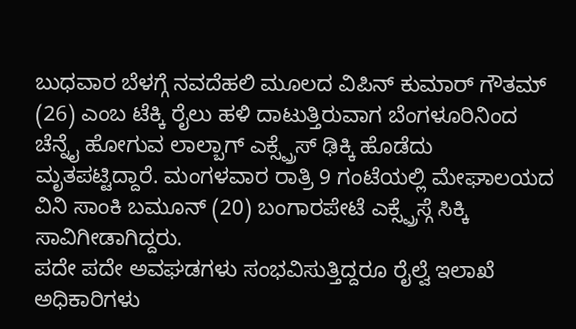ಬುಧವಾರ ಬೆಳಗ್ಗೆ ನವದೆಹಲಿ ಮೂಲದ ವಿಪಿನ್ ಕುಮಾರ್ ಗೌತಮ್ (26) ಎಂಬ ಟೆಕ್ಕಿ ರೈಲು ಹಳಿ ದಾಟುತ್ತಿರುವಾಗ ಬೆಂಗಳೂರಿನಿಂದ ಚೆನ್ನೈ ಹೋಗುವ ಲಾಲ್ಬಾಗ್ ಎಕ್ಸ್ಪ್ರೆಸ್ ಢಿಕ್ಕಿ ಹೊಡೆದು ಮೃತಪಟ್ಟಿದ್ದಾರೆ. ಮಂಗಳವಾರ ರಾತ್ರಿ 9 ಗಂಟೆಯಲ್ಲಿ ಮೇಘಾಲಯದ ವಿನಿ ಸಾಂಕಿ ಬಮೂನ್ (20) ಬಂಗಾರಪೇಟೆ ಎಕ್ಸ್ಪ್ರೆಸ್ಗೆ ಸಿಕ್ಕಿ ಸಾವಿಗೀಡಾಗಿದ್ದರು.
ಪದೇ ಪದೇ ಅವಘಡಗಳು ಸಂಭವಿಸುತ್ತಿದ್ದರೂ ರೈಲ್ವೆ ಇಲಾಖೆ ಅಧಿಕಾರಿಗಳು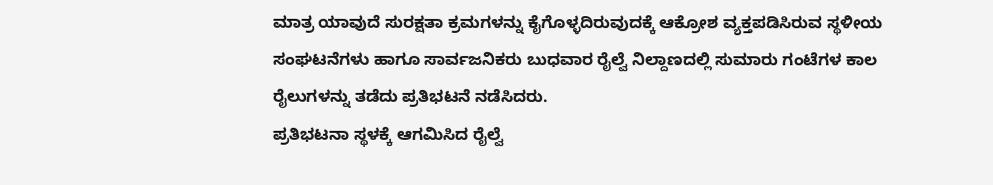ಮಾತ್ರ ಯಾವುದೆ ಸುರಕ್ಷತಾ ಕ್ರಮಗಳನ್ನು ಕೈಗೊಳ್ಳದಿರುವುದಕ್ಕೆ ಆಕ್ರೋಶ ವ್ಯಕ್ತಪಡಿಸಿರುವ ಸ್ಥಳೀಯ ಸಂಘಟನೆಗಳು ಹಾಗೂ ಸಾರ್ವಜನಿಕರು ಬುಧವಾರ ರೈಲ್ವೆ ನಿಲ್ದಾಣದಲ್ಲಿ ಸುಮಾರು ಗಂಟೆಗಳ ಕಾಲ ರೈಲುಗಳನ್ನು ತಡೆದು ಪ್ರತಿಭಟನೆ ನಡೆಸಿದರು.
ಪ್ರತಿಭಟನಾ ಸ್ಥಳಕ್ಕೆ ಆಗಮಿಸಿದ ರೈಲ್ವೆ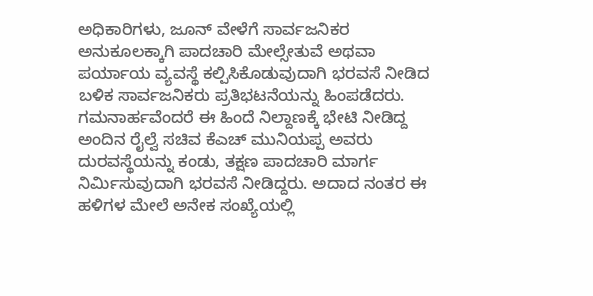ಅಧಿಕಾರಿಗಳು, ಜೂನ್ ವೇಳೆಗೆ ಸಾರ್ವಜನಿಕರ ಅನುಕೂಲಕ್ಕಾಗಿ ಪಾದಚಾರಿ ಮೇಲ್ಸೇತುವೆ ಅಥವಾ ಪರ್ಯಾಯ ವ್ಯವಸ್ಥೆ ಕಲ್ಪಿಸಿಕೊಡುವುದಾಗಿ ಭರವಸೆ ನೀಡಿದ ಬಳಿಕ ಸಾರ್ವಜನಿಕರು ಪ್ರತಿಭಟನೆಯನ್ನು ಹಿಂಪಡೆದರು.
ಗಮನಾರ್ಹವೆಂದರೆ ಈ ಹಿಂದೆ ನಿಲ್ದಾಣಕ್ಕೆ ಭೇಟಿ ನೀಡಿದ್ದ ಅಂದಿನ ರೈಲ್ವೆ ಸಚಿವ ಕೆಎಚ್ ಮುನಿಯಪ್ಪ ಅವರು ದುರವಸ್ಥೆಯನ್ನು ಕಂಡು, ತಕ್ಷಣ ಪಾದಚಾರಿ ಮಾರ್ಗ ನಿರ್ಮಿಸುವುದಾಗಿ ಭರವಸೆ ನೀಡಿದ್ದರು. ಅದಾದ ನಂತರ ಈ ಹಳಿಗಳ ಮೇಲೆ ಅನೇಕ ಸಂಖ್ಯೆಯಲ್ಲಿ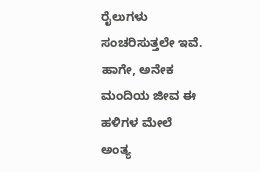ರೈಲುಗಳು ಸಂಚರಿಸುತ್ತಲೇ ಇವೆ. ಹಾಗೇ, ಅನೇಕ ಮಂದಿಯ ಜೀವ ಈ ಹಳಿಗಳ ಮೇಲೆ ಅಂತ್ಯ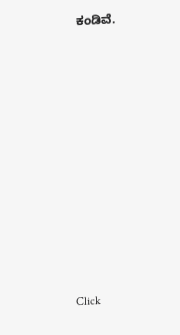ಕಂಡಿವೆ.












Click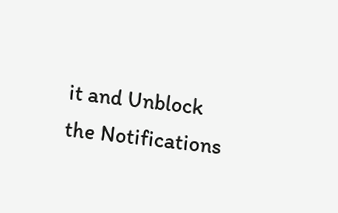it and Unblock the Notifications